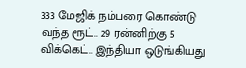333 மேஜிக் நம்பரை கொண்டு வந்த ரூட்.. 29 ரன்னிற்கு 5 விக்கெட்.. இந்தியா ஒடுங்கியது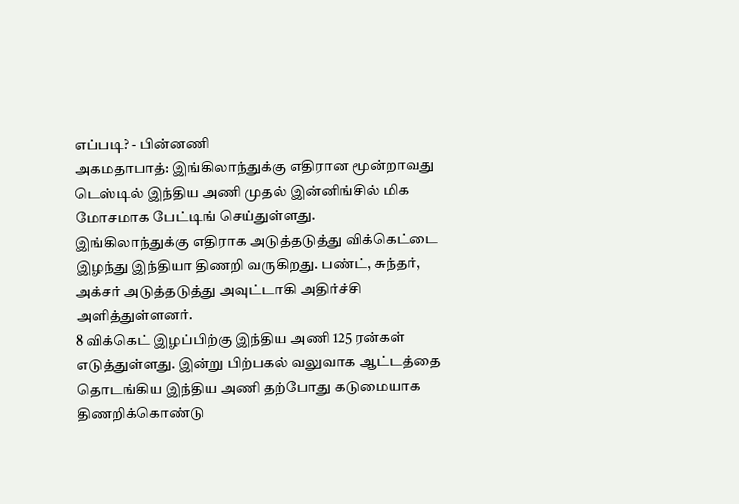எப்படி? - பின்னணி
அகமதாபாத்: இங்கிலாந்துக்கு எதிரான மூன்றாவது டெஸ்டில் இந்திய அணி முதல் இன்னிங்சில் மிக மோசமாக பேட்டிங் செய்துள்ளது.
இங்கிலாந்துக்கு எதிராக அடுத்தடுத்து விக்கெட்டை இழந்து இந்தியா திணறி வருகிறது. பண்ட், சுந்தர், அக்சர் அடுத்தடுத்து அவுட்டாகி அதிர்ச்சி அளித்துள்ளனர்.
8 விக்கெட் இழப்பிற்கு இந்திய அணி 125 ரன்கள் எடுத்துள்ளது. இன்று பிற்பகல் வலுவாக ஆட்டத்தை தொடங்கிய இந்திய அணி தற்போது கடுமையாக திணறிக்கொண்டு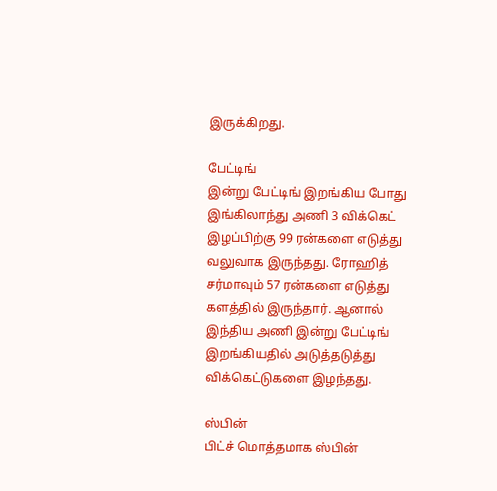இருக்கிறது.

பேட்டிங்
இன்று பேட்டிங் இறங்கிய போது இங்கிலாந்து அணி 3 விக்கெட் இழப்பிற்கு 99 ரன்களை எடுத்து வலுவாக இருந்தது. ரோஹித் சர்மாவும் 57 ரன்களை எடுத்து களத்தில் இருந்தார். ஆனால் இந்திய அணி இன்று பேட்டிங் இறங்கியதில் அடுத்தடுத்து விக்கெட்டுகளை இழந்தது.

ஸ்பின்
பிட்ச் மொத்தமாக ஸ்பின்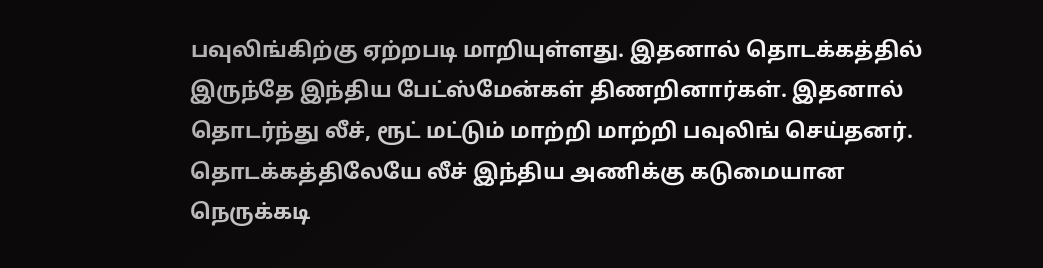பவுலிங்கிற்கு ஏற்றபடி மாறியுள்ளது. இதனால் தொடக்கத்தில் இருந்தே இந்திய பேட்ஸ்மேன்கள் திணறினார்கள். இதனால் தொடர்ந்து லீச், ரூட் மட்டும் மாற்றி மாற்றி பவுலிங் செய்தனர். தொடக்கத்திலேயே லீச் இந்திய அணிக்கு கடுமையான நெருக்கடி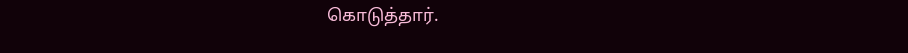கொடுத்தார்.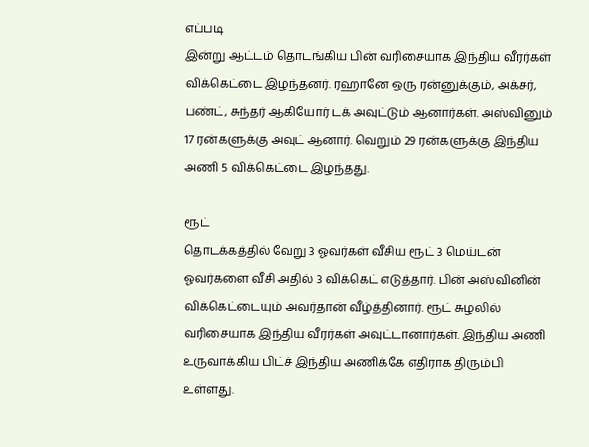எப்படி
இன்று ஆட்டம் தொடங்கிய பின் வரிசையாக இந்திய வீரர்கள் விக்கெட்டை இழந்தனர். ரஹானே ஒரு ரன்னுக்கும், அக்சர், பண்ட், சுந்தர் ஆகியோர் டக் அவுட்டும் ஆனார்கள். அஸ்வினும் 17 ரன்களுக்கு அவுட் ஆனார். வெறும் 29 ரன்களுக்கு இந்திய அணி 5 விக்கெட்டை இழந்தது.

ரூட்
தொடக்கத்தில் வேறு 3 ஓவர்கள் வீசிய ரூட் 3 மெய்டன் ஓவர்களை வீசி அதில் 3 விக்கெட் எடுத்தார். பின் அஸ்வினின் விக்கெட்டையும் அவர்தான் வீழ்த்தினார். ரூட் சுழலில் வரிசையாக இந்திய வீரர்கள் அவுட்டானார்கள். இந்திய அணி உருவாக்கிய பிட்ச் இந்திய அணிக்கே எதிராக திரும்பி உள்ளது.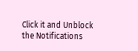Click it and Unblock the Notifications